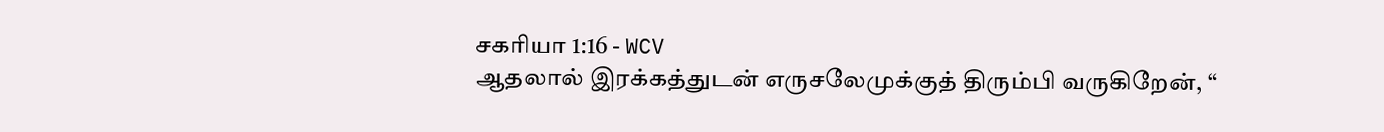சகரியா 1:16 - WCV
ஆதலால் இரக்கத்துடன் எருசலேமுக்குத் திரும்பி வருகிறேன், “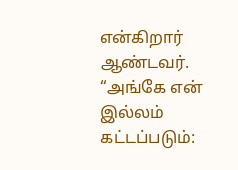என்கிறார் ஆண்டவர். “அங்கே என் இல்லம் கட்டப்படும்: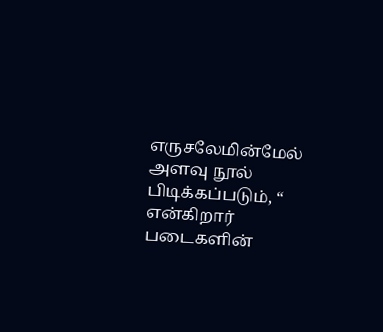எருசலேமின்மேல் அளவு நூல் பிடிக்கப்படும், “ என்கிறார் படைகளின்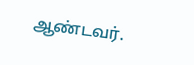ஆண்டவர்.